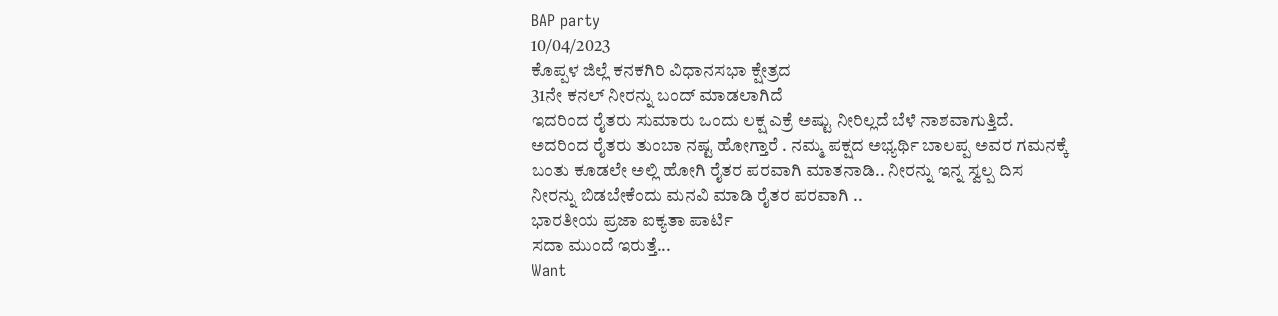BAP party
10/04/2023
ಕೊಪ್ಪಳ ಜಿಲ್ಲೆ ಕನಕಗಿರಿ ವಿಧಾನಸಭಾ ಕ್ಷೇತ್ರದ
31ನೇ ಕನಲ್ ನೀರನ್ನು ಬಂದ್ ಮಾಡಲಾಗಿದೆ
ಇದರಿಂದ ರೈತರು ಸುಮಾರು ಒಂದು ಲಕ್ಷ ಎಕ್ರೆ ಅಷ್ಟು ನೀರಿಲ್ಲದೆ ಬೆಳೆ ನಾಶವಾಗುತ್ತಿದೆ. ಅದರಿಂದ ರೈತರು ತುಂಬಾ ನಷ್ಟ ಹೋಗ್ತಾರೆ . ನಮ್ಮ ಪಕ್ಷದ ಅಭ್ಯರ್ಥಿ ಬಾಲಪ್ಪ ಅವರ ಗಮನಕ್ಕೆ ಬಂತು ಕೂಡಲೇ ಅಲ್ಲಿ ಹೋಗಿ ರೈತರ ಪರವಾಗಿ ಮಾತನಾಡಿ.. ನೀರನ್ನು ಇನ್ನ ಸ್ವಲ್ಪ ದಿಸ ನೀರನ್ನು ಬಿಡಬೇಕೆಂದು ಮನವಿ ಮಾಡಿ ರೈತರ ಪರವಾಗಿ ..
ಭಾರತೀಯ ಪ್ರಜಾ ಐಕ್ಯತಾ ಪಾರ್ಟಿ
ಸದಾ ಮುಂದೆ ಇರುತ್ತೆ...
Want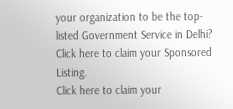your organization to be the top-listed Government Service in Delhi?
Click here to claim your Sponsored Listing.
Click here to claim your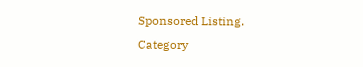Sponsored Listing.
Category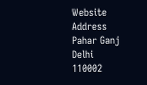Website
Address
Pahar Ganj
Delhi
110002